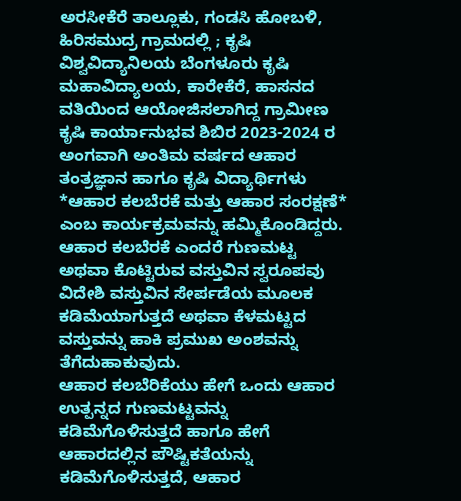ಅರಸೀಕೆರೆ ತಾಲ್ಲೂಕು, ಗಂಡಸಿ ಹೋಬಳಿ, ಹಿರಿಸಮುದ್ರ ಗ್ರಾಮದಲ್ಲಿ ; ಕೃಷಿ ವಿಶ್ವವಿದ್ಯಾನಿಲಯ ಬೆಂಗಳೂರು ಕೃಷಿ ಮಹಾವಿದ್ಯಾಲಯ, ಕಾರೇಕೆರೆ, ಹಾಸನದ ವತಿಯಿಂದ ಆಯೋಜಿಸಲಾಗಿದ್ದ ಗ್ರಾಮೀಣ ಕೃಷಿ ಕಾರ್ಯಾನುಭವ ಶಿಬಿರ 2023-2024 ರ ಅಂಗವಾಗಿ ಅಂತಿಮ ವರ್ಷದ ಆಹಾರ ತಂತ್ರಜ್ಞಾನ ಹಾಗೂ ಕೃಷಿ ವಿದ್ಯಾರ್ಥಿಗಳು *ಆಹಾರ ಕಲಬೆರಕೆ ಮತ್ತು ಆಹಾರ ಸಂರಕ್ಷಣೆ* ಎಂಬ ಕಾರ್ಯಕ್ರಮವನ್ನು ಹಮ್ಮಿಕೊಂಡಿದ್ದರು.
ಆಹಾರ ಕಲಬೆರಕೆ ಎಂದರೆ ಗುಣಮಟ್ಟ ಅಥವಾ ಕೊಟ್ಟಿರುವ ವಸ್ತುವಿನ ಸ್ವರೂಪವು ವಿದೇಶಿ ವಸ್ತುವಿನ ಸೇರ್ಪಡೆಯ ಮೂಲಕ ಕಡಿಮೆಯಾಗುತ್ತದೆ ಅಥವಾ ಕೆಳಮಟ್ಟದ ವಸ್ತುವನ್ನು ಹಾಕಿ ಪ್ರಮುಖ ಅಂಶವನ್ನು ತೆಗೆದುಹಾಕುವುದು.
ಆಹಾರ ಕಲಬೆರಿಕೆಯು ಹೇಗೆ ಒಂದು ಆಹಾರ ಉತ್ಪನ್ನದ ಗುಣಮಟ್ಟವನ್ನು ಕಡಿಮೆಗೊಳಿಸುತ್ತದೆ ಹಾಗೂ ಹೇಗೆ ಆಹಾರದಲ್ಲಿನ ಪೌಷ್ಟಿಕತೆಯನ್ನು ಕಡಿಮೆಗೊಳಿಸುತ್ತದೆ, ಆಹಾರ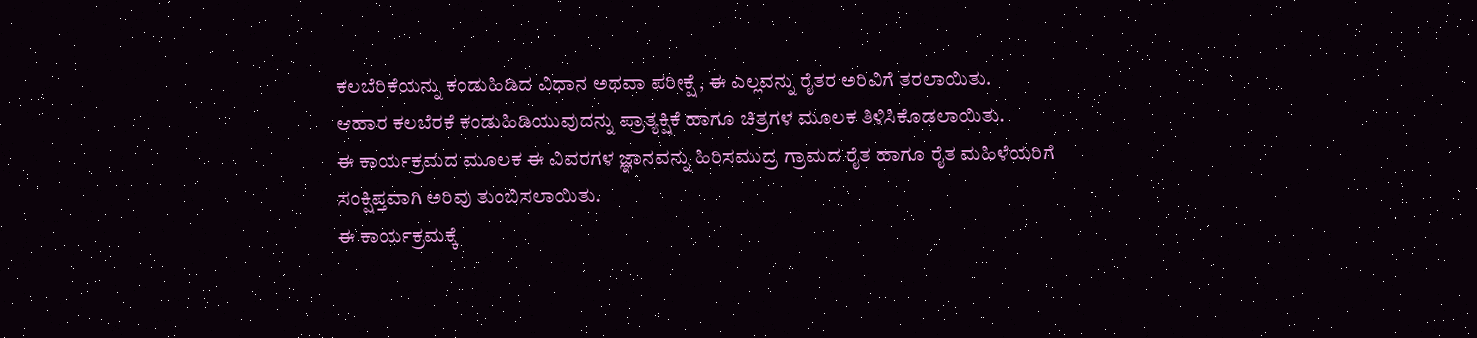ಕಲಬೆರಿಕೆಯನ್ನು ಕಂಡುಹಿಡಿದ ವಿಧಾನ ಅಥವಾ ಪರೀಕ್ಷೆ , ಈ ಎಲ್ಲವನ್ನು ರೈತರ ಅರಿವಿಗೆ ತರಲಾಯಿತು.
ಆಹಾರ ಕಲಬೆರಕೆ ಕಂಡುಹಿಡಿಯುವುದನ್ನು ಪ್ರಾತ್ಯಕ್ಷಿಕೆ ಹಾಗೂ ಚಿತ್ರಗಳ ಮೂಲಕ ತಿಳಿಸಿಕೊಡಲಾಯಿತು.
ಈ ಕಾರ್ಯಕ್ರಮದ ಮೂಲಕ ಈ ವಿವರಗಳ ಜ್ಞಾನವನ್ನು ಹಿರಿಸಮುದ್ರ ಗ್ರಾಮದ ರೈತ ಹಾಗೂ ರೈತ ಮಹಿಳೆಯರಿಗೆ ಸಂಕ್ಷಿಪ್ತವಾಗಿ ಅರಿವು ತುಂಬಿಸಲಾಯಿತು.
ಈ ಕಾರ್ಯಕ್ರಮಕ್ಕೆ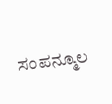ಸಂಪನ್ಮೂಲ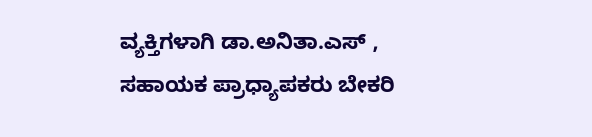ವ್ಯಕ್ತಿಗಳಾಗಿ ಡಾ.ಅನಿತಾ.ಎಸ್ , ಸಹಾಯಕ ಪ್ರಾಧ್ಯಾಪಕರು ಬೇಕರಿ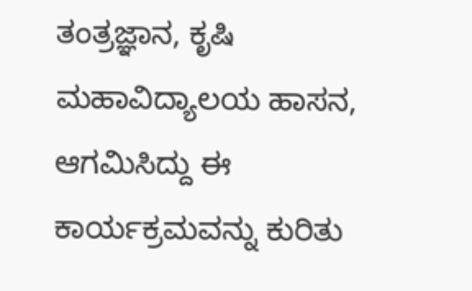ತಂತ್ರಜ್ಞಾನ, ಕೃಷಿ ಮಹಾವಿದ್ಯಾಲಯ ಹಾಸನ, ಆಗಮಿಸಿದ್ದು ಈ ಕಾರ್ಯಕ್ರಮವನ್ನು ಕುರಿತು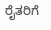ರೈತರಿಗೆ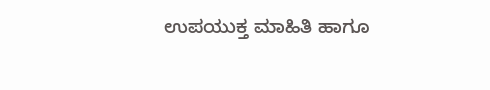ಉಪಯುಕ್ತ ಮಾಹಿತಿ ಹಾಗೂ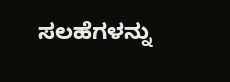ಸಲಹೆಗಳನ್ನು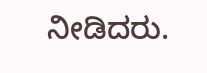ನೀಡಿದರು.